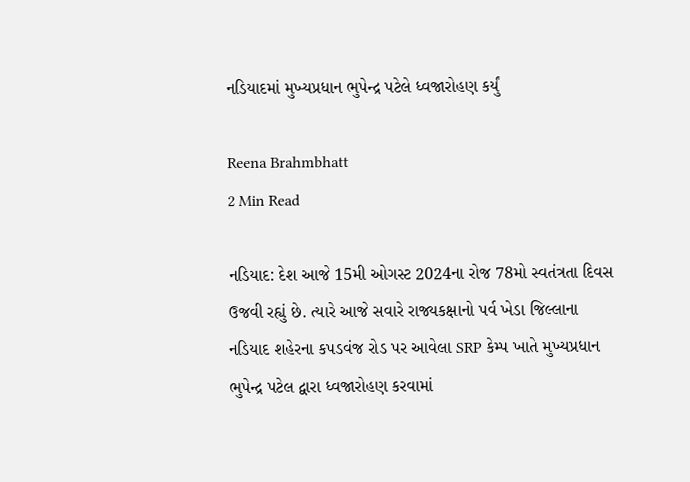નડિયાદમાં મુખ્યપ્રધાન ભુપેન્દ્ર પટેલે ધ્વજારોહણ કર્યું

Reena Brahmbhatt
2 Min Read

નડિયાદ: દેશ આજે 15મી ઓગસ્ટ 2024ના રોજ 78મો સ્વતંત્રતા દિવસ ઉજવી રહ્યું છે. ત્યારે આજે સવારે રાજ્યકક્ષાનો પર્વ ખેડા જિલ્લાના નડિયાદ શહેરના કપડવંજ રોડ પર આવેલા SRP કેમ્પ ખાતે મુખ્યપ્રધાન ભુપેન્દ્ર પટેલ દ્વારા ધ્વજારોહણ કરવામાં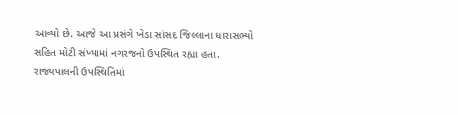આવ્યો છે. આજે આ પ્રસંગે ખેડા સાંસદ જિલ્લાના ધારાસભ્યો સહિત મોટી સંખ્યામાં નગરજનો ઉપસ્થિત રહ્યા હતા. રાજ્યપાલની ઉપસ્થિતિમાં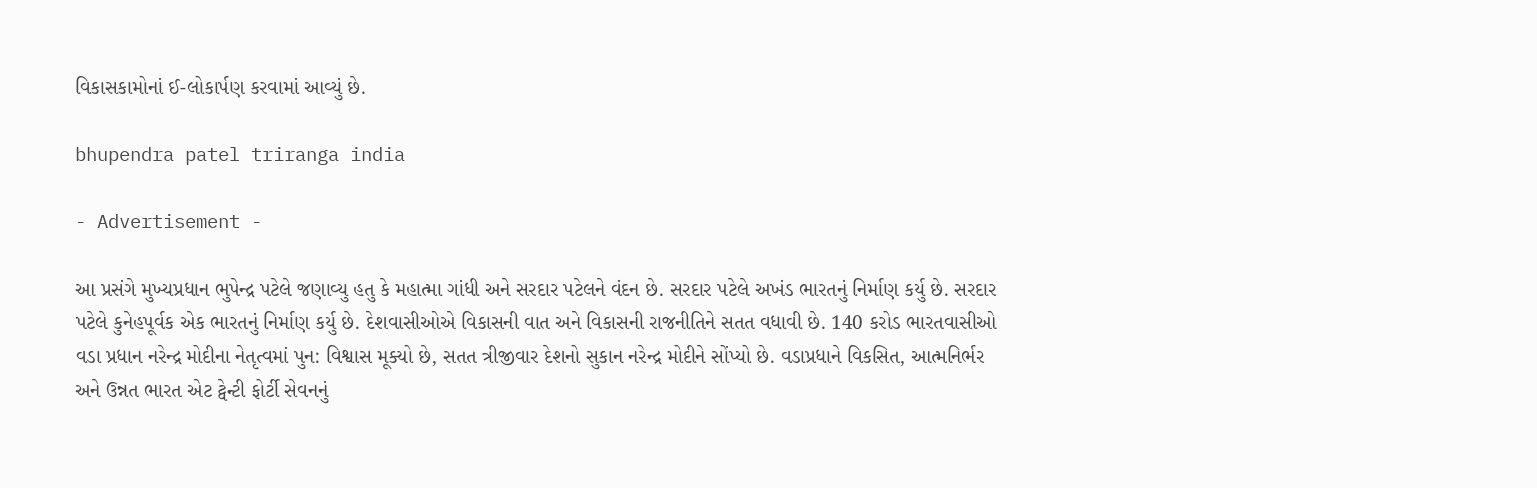વિકાસકામોનાં ઈ-લોકાર્પણ કરવામાં આવ્યું છે.

bhupendra patel triranga india

- Advertisement -

આ પ્રસંગે મુખ્યપ્રધાન ભુપેન્દ્ર પટેલે જણાવ્યુ હતુ કે મહાત્મા ગાંધી અને સરદાર પટેલને વંદન છે. સરદાર પટેલે અખંડ ભારતનું નિર્માણ કર્યુ છે. સરદાર પટેલે કુનેહપૂર્વક એક ભારતનું નિર્માણ કર્યુ છે. દેશવાસીઓએ વિકાસની વાત અને વિકાસની રાજનીતિને સતત વધાવી છે. 140 કરોડ ભારતવાસીઓ વડા પ્રધાન નરેન્દ્ર મોદીના નેતૃત્વમાં પુન: વિશ્વાસ મૂક્યો છે, સતત ત્રીજીવાર દેશનો સુકાન નરેન્દ્ર મોદીને સોંપ્યો છે. વડાપ્રધાને વિકસિત, આત્મનિર્ભર અને ઉન્નત ભારત એટ ટ્વેન્ટી ફોર્ટી સેવનનું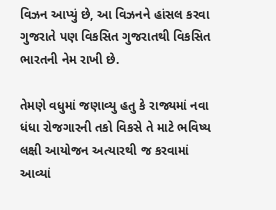વિઝન આપ્યું છે, આ વિઝનને હાંસલ કરવા ગુજરાતે પણ વિકસિત ગુજરાતથી વિકસિત ભારતની નેમ રાખી છે.

તેમણે વધુમાં જણાવ્યુ હતુ કે રાજ્યમાં નવા ધંધા રોજગારની તકો વિકસે તે માટે ભવિષ્ય લક્ષી આયોજન અત્યારથી જ કરવામાં આવ્યાં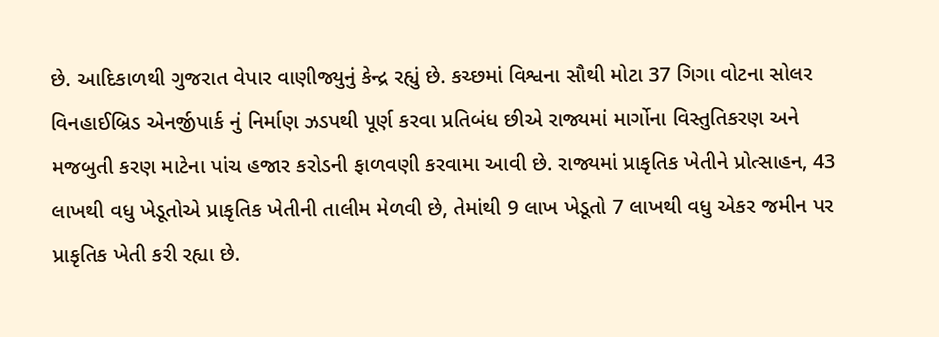છે. આદિકાળથી ગુજરાત વેપાર વાણીજ્યુનું કેન્દ્ર રહ્યું છે. કચ્છમાં વિશ્વના સૌથી મોટા 37 ગિગા વોટના સોલર વિનહાઈબ્રિડ એનર્જીપાર્ક નું નિર્માણ ઝડપથી પૂર્ણ કરવા પ્રતિબંધ છીએ રાજ્યમાં માર્ગોના વિસ્તુતિકરણ અને મજબુતી કરણ માટેના પાંચ હજાર કરોડની ફાળવણી કરવામા આવી છે. રાજ્યમાં પ્રાકૃતિક ખેતીને પ્રોત્સાહન, 43 લાખથી વધુ ખેડૂતોએ પ્રાકૃતિક ખેતીની તાલીમ મેળવી છે, તેમાંથી 9 લાખ ખેડૂતો 7 લાખથી વધુ એકર જમીન પર પ્રાકૃતિક ખેતી કરી રહ્યા છે.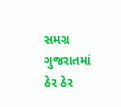સમગ્ર ગુજરાતમાં ઠેર ઠેર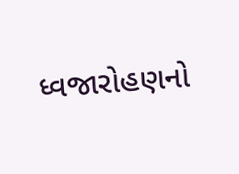ધ્વજારોહણનો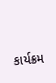કાર્યક્રમ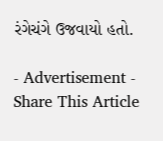રંગેચંગે ઉજવાયો હતો.

- Advertisement -
Share This Article